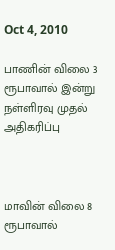Oct 4, 2010

பாணின் விலை 3 ரூபாவால் இன்று நள்ளிரவு முதல் அதிகரிப்பு



மாவின் விலை 8 ரூபாவால்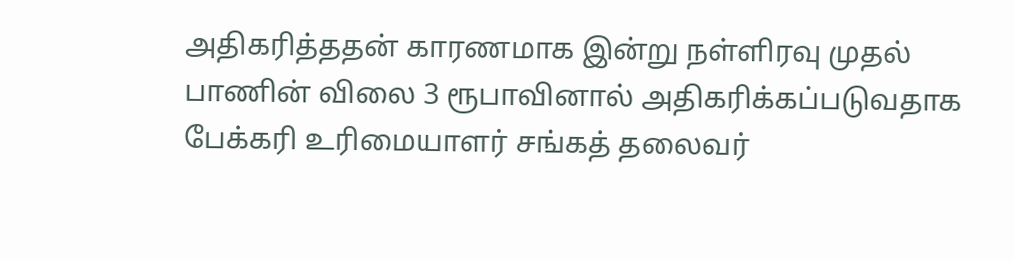அதிகரித்ததன் காரணமாக இன்று நள்ளிரவு முதல் பாணின் விலை 3 ரூபாவினால் அதிகரிக்கப்படுவதாக பேக்கரி உரிமையாளர் சங்கத் தலைவர்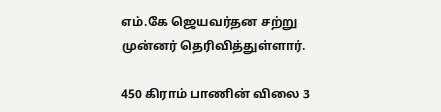எம்.கே ஜெயவர்தன சற்று முன்னர் தெரிவித்துள்ளார்.

450 கிராம் பாணின் விலை 3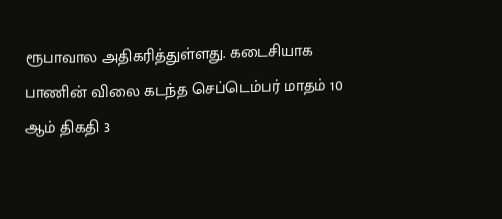ரூபாவால அதிகரித்துள்ளது. கடைசியாக பாணின் விலை கடந்த செப்டெம்பர் மாதம் 10 ஆம் திகதி 3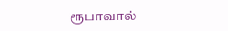ரூபாவால்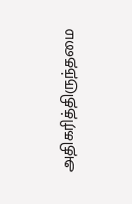அதிகரித்திருந்தமை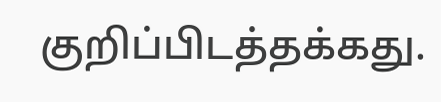குறிப்பிடத்தக்கது.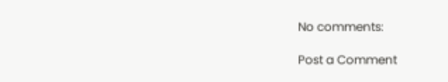No comments:

Post a Comment